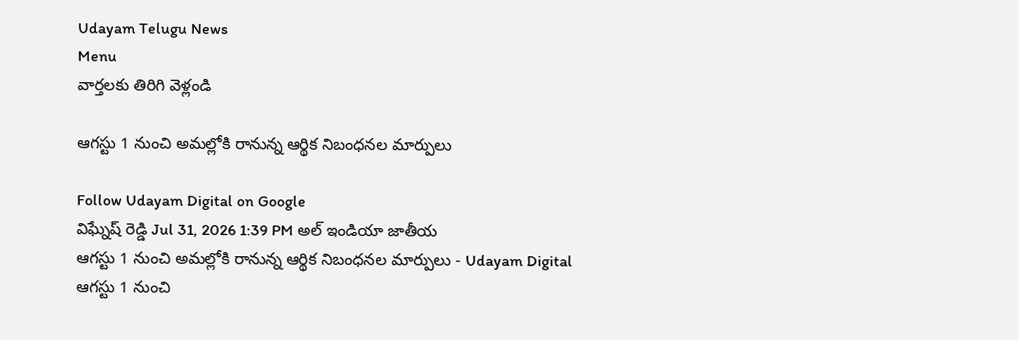Udayam Telugu News
Menu
వార్తలకు తిరిగి వెళ్లండి

ఆగస్టు 1 నుంచి అమల్లోకి రానున్న ఆర్థిక నిబంధనల మార్పులు

Follow Udayam Digital on Google
విఘ్నేష్ రెడ్డి Jul 31, 2026 1:39 PM అల్ ఇండియా జాతీయ
ఆగస్టు 1 నుంచి అమల్లోకి రానున్న ఆర్థిక నిబంధనల మార్పులు - Udayam Digital
ఆగస్టు 1 నుంచి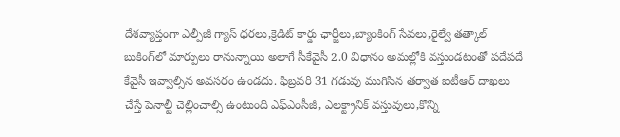దేశవ్యాప్తంగా ఎల్పీజీ గ్యాస్ ధరలు,క్రెడిట్ కార్డు ఛార్జీలు,బ్యాంకింగ్ సేవలు,రైల్వే తత్కాల్ బుకింగ్‌లో మార్పులు రానున్నాయి అలాగే సీకేవైసీ 2.0 విధానం అమల్లోకి వస్తుండటంతో పదేపదే కేవైసీ ఇవ్వాల్సిన అవసరం ఉండదు. ఫిబ్రవరి 31 గడువు ముగిసిన తర్వాత ఐటీఆర్ దాఖలు చేస్తే పెనాల్టీ చెల్లించాల్సి ఉంటుంది ఎఫ్‌ఎంసీజీ, ఎలక్ట్రానిక్ వస్తువులు,కొన్ని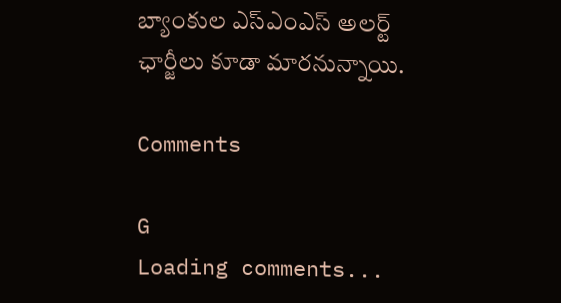బ్యాంకుల ఎస్ఎంఎస్ అలర్ట్ ఛార్జీలు కూడా మారనున్నాయి.

Comments

G
Loading comments...